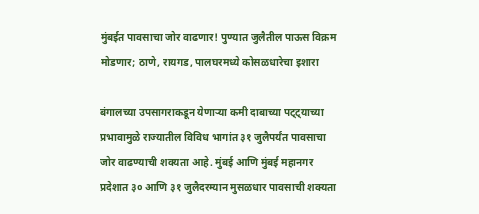मुंबईत पावसाचा जोर वाढणार! पुण्यात जुलैतील पाऊस विक्रम मोडणार; ठाणे, रायगड, पालघरमध्ये कोसळधारेचा इशारा

बंगालच्या उपसागराकडून येणाऱ्या कमी दाबाच्या पट्ट्याच्या प्रभावामुळे राज्यातील विविध भागांत ३१ जुलैपर्यंत पावसाचा जोर वाढण्याची शक्यता आहे. मुंबई आणि मुंबई महानगर प्रदेशात ३० आणि ३१ जुलैदरम्यान मुसळधार पावसाची शक्यता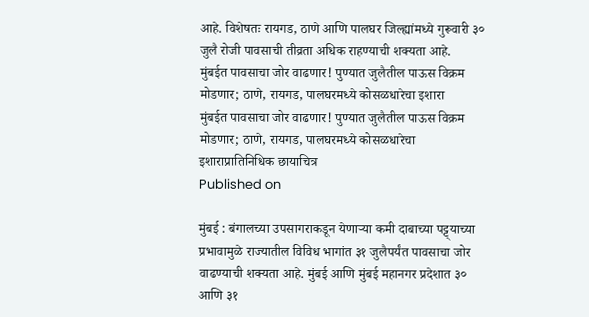आहे. विशेषतः रायगड, ठाणे आणि पालघर जिल्ह्यांमध्ये गुरूवारी ३० जुलै रोजी पावसाची तीव्रता अधिक राहण्याची शक्यता आहे.
मुंबईत पावसाचा जोर वाढणार! पुण्यात जुलैतील पाऊस विक्रम मोडणार; ठाणे, रायगड, पालघरमध्ये कोसळधारेचा इशारा
मुंबईत पावसाचा जोर वाढणार! पुण्यात जुलैतील पाऊस विक्रम मोडणार; ठाणे, रायगड, पालघरमध्ये कोसळधारेचा इशाराप्रातिनिधिक छायाचित्र
Published on

मुंबई : बंगालच्या उपसागराकडून येणाऱ्या कमी दाबाच्या पट्ट्याच्या प्रभावामुळे राज्यातील विविध भागांत ३१ जुलैपर्यंत पावसाचा जोर वाढण्याची शक्यता आहे. मुंबई आणि मुंबई महानगर प्रदेशात ३० आणि ३१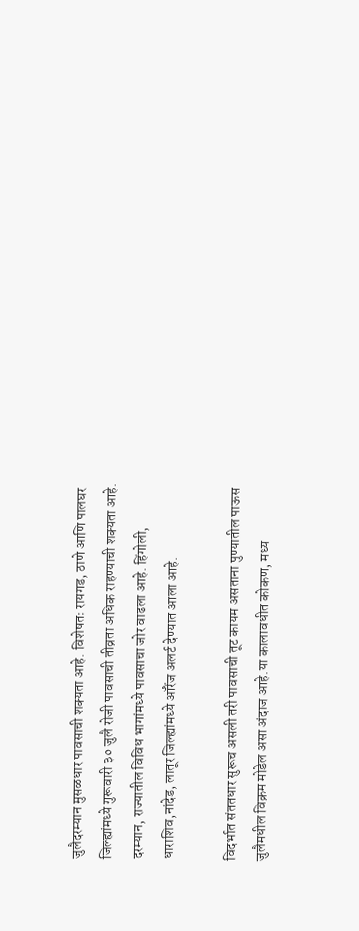जुलैदरम्यान मुसळधार पावसाची शक्यता आहे. विशेषतः रायगड, ठाणे आणि पालघर जिल्ह्यांमध्ये गुरूवारी ३० जुलै रोजी पावसाची तीव्रता अधिक राहण्याची शक्यता आहे. दरम्यान, राज्यातील विविध भागांमध्ये पावसाचा जोर वाढला आहे. हिंगोली, धाराशिव,नांदेड, लातूर जिल्ह्यांमध्ये ऑरेंज अलर्ट देण्यात आला आहे.

विदर्भात संततधार सुरूच असली तरी पावसाची तूट कायम असताना पुण्यातील पाऊस जुलैमधील विक्रम मोडेल असा अंदाज आहे.या कालावधीत कोकण, मध्य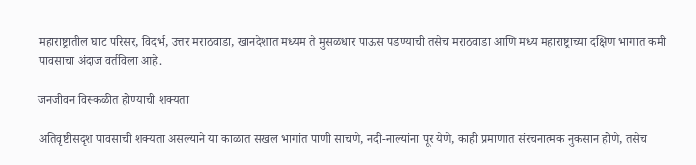महाराष्ट्रातील घाट परिसर, विदर्भ, उत्तर मराठवाडा, खानदेशात मध्यम ते मुसळधार पाऊस पडण्याची तसेच मराठवाडा आणि मध्य महाराष्ट्राच्या दक्षिण भागात कमी पावसाचा अंदाज वर्तविला आहे.

जनजीवन विस्कळीत होण्याची शक्यता

अतिवृष्टीसदृश पावसाची शक्यता असल्याने या काळात सखल भागांत पाणी साचणे, नदी-नाल्यांना पूर येणे, काही प्रमाणात संरचनात्मक नुकसान होणे, तसेच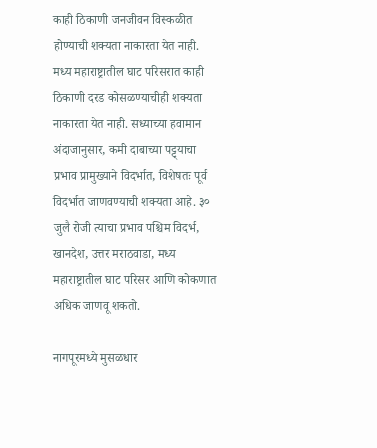काही ठिकाणी जनजीवन विस्कळीत होण्याची शक्यता नाकारता येत नाही. मध्य महाराष्ट्रातील घाट परिसरात काही ठिकाणी दरड कोसळण्याचीही शक्यता नाकारता येत नाही. सध्याच्या हवामान अंदाजानुसार, कमी दाबाच्या पट्ट्याचा प्रभाव प्रामुख्याने विदर्भात, विशेषतः पूर्व विदर्भात जाणवण्याची शक्यता आहे. ३० जुलै रोजी त्याचा प्रभाव पश्चिम विदर्भ, खानदेश, उत्तर मराठवाडा, मध्य महाराष्ट्रातील घाट परिसर आणि कोकणात अधिक जाणवू शकतो.

नागपूरमध्ये मुसळधार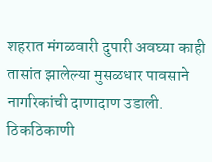शहरात मंगळवारी दुपारी अवघ्या काही तासांत झालेल्या मुसळधार पावसाने नागरिकांची दाणादाण उडाली. ठिकठिकाणी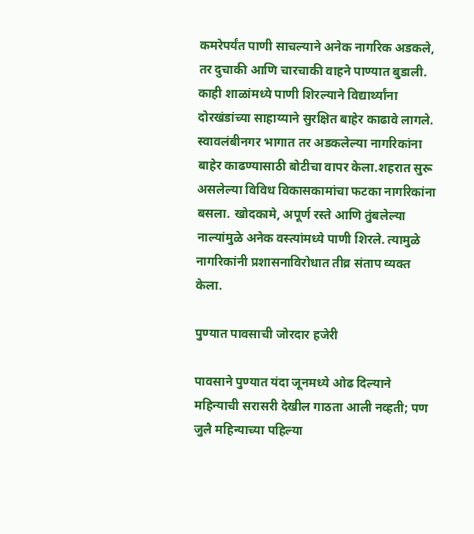कमरेपर्यंत पाणी साचल्याने अनेक नागरिक अडकले, तर दुचाकी आणि चारचाकी वाहने पाण्यात बुडाली. काही शाळांमध्ये पाणी शिरल्याने विद्यार्थ्यांना दोरखंडांच्या साहाय्याने सुरक्षित बाहेर काढावे लागले. स्वावलंबीनगर भागात तर अडकलेल्या नागरिकांना बाहेर काढण्यासाठी बोटीचा वापर केला.शहरात सुरू असलेल्या विविध विकासकामांचा फटका नागरिकांना बसला. खोदकामे, अपूर्ण रस्ते आणि तुंबलेल्या नाल्यांमुळे अनेक वस्त्यांमध्ये पाणी शिरले. त्यामुळे नागरिकांनी प्रशासनाविरोधात तीव्र संताप व्यक्त केला.

पुण्यात पावसाची जोरदार हजेरी

पावसाने पुण्यात यंदा जूनमध्ये ओढ दिल्याने महिन्याची सरासरी देखील गाठता आली नव्हती; पण जुलै महिन्याच्या पहिल्या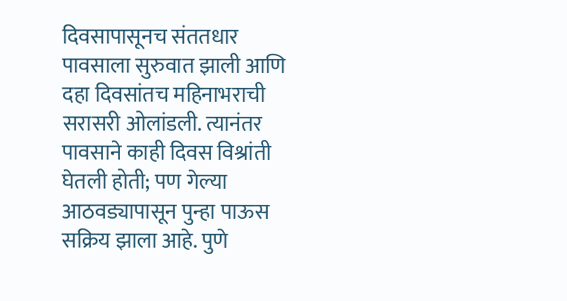दिवसापासूनच संततधार पावसाला सुरुवात झाली आणि दहा दिवसांतच महिनाभराची सरासरी ओलांडली. त्यानंतर पावसाने काही दिवस विश्रांती घेतली होती; पण गेल्या आठवड्यापासून पुन्हा पाऊस सक्रिय झाला आहे. पुणे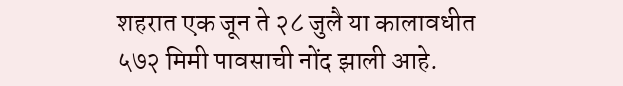शहरात एक जून ते २८ जुलै या कालावधीत ५७२ मिमी पावसाची नोंद झाली आहे.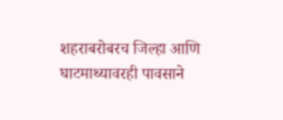शहराबरोबरच जिल्हा आणि घाटमाथ्यावरही पावसाने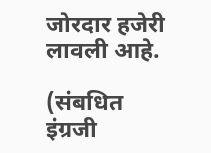जोरदार हजेरी लावली आहे.

(संबधित इंग्रजी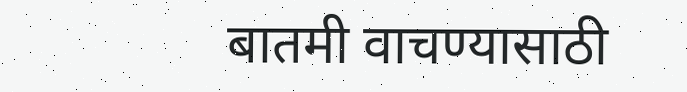बातमी वाचण्यासाठी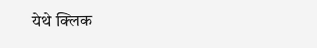येथे क्लिक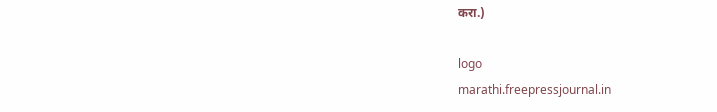करा.)

logo
marathi.freepressjournal.in